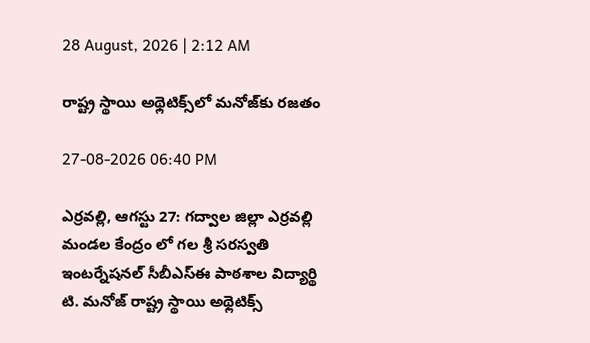28 August, 2026 | 2:12 AM

రాష్ట్ర స్థాయి అథ్లెటిక్స్‌లో మనోజ్‌కు రజతం

27-08-2026 06:40 PM

ఎర్రవల్లి, ఆగస్టు 27: గద్వాల జిల్లా ఎర్రవల్లి మండల కేంద్రం లో గల శ్రీ సరస్వతి ఇంటర్నేషనల్‌ సీబీఎస్‌ఈ పాఠశాల విద్యార్థి టి. మనోజ్‌ రాష్ట్ర స్థాయి అథ్లెటిక్స్‌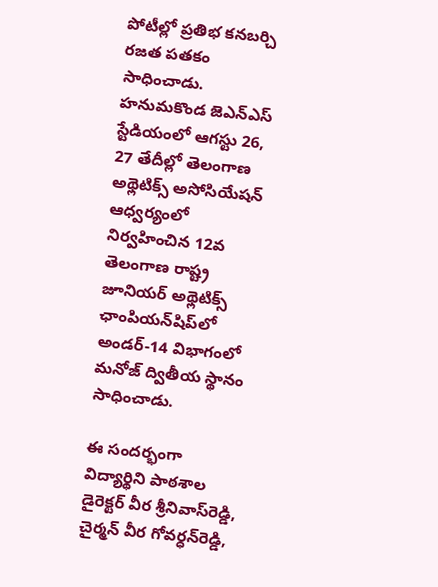పోటీల్లో ప్రతిభ కనబర్చి రజత పతకం సాధించాడు. హనుమకొండ జెఎన్‌ఎస్‌ స్టేడియంలో ఆగస్టు 26, 27 తేదీల్లో తెలంగాణ అథ్లెటిక్స్‌ అసోసియేషన్‌ ఆధ్వర్యంలో నిర్వహించిన 12వ తెలంగాణ రాష్ట్ర జూనియర్‌ అథ్లెటిక్స్‌ ఛాంపియన్‌షిప్‌లో అండర్‌-14 విభాగంలో మనోజ్‌ ద్వితీయ స్థానం సాధించాడు.

ఈ సందర్భంగా విద్యార్థిని పాఠశాల డైరెక్టర్‌ వీర శ్రీనివాస్‌రెడ్డి, చైర్మన్‌ వీర గోవర్ధన్‌రెడ్డి,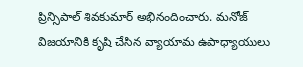ప్రిన్సిపాల్‌ శివకుమార్‌ అభినందించారు. మనోజ్‌ విజయానికి కృషి చేసిన వ్యాయామ ఉపాధ్యాయులు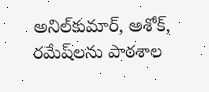అనిల్‌కుమార్‌, అశోక్‌, రమేష్‌లను పాఠశాల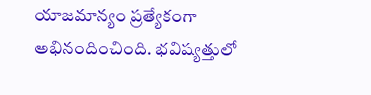యాజమాన్యం ప్రత్యేకంగా అభినందించింది. భవిష్యత్తులో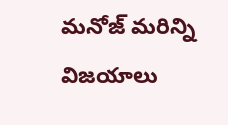మనోజ్‌ మరిన్ని విజయాలు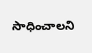సాధించాలని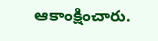ఆకాంక్షించారు.